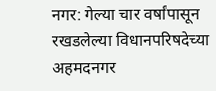नगर: गेल्या चार वर्षांपासून रखडलेल्या विधानपरिषदेच्या अहमदनगर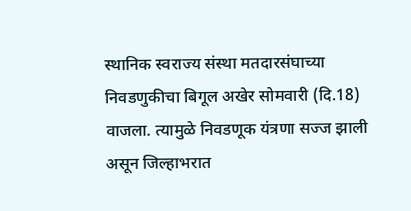स्थानिक स्वराज्य संस्था मतदारसंघाच्या निवडणुकीचा बिगूल अखेर सोमवारी (दि.18) वाजला. त्यामुळे निवडणूक यंत्रणा सज्ज झाली असून जिल्हाभरात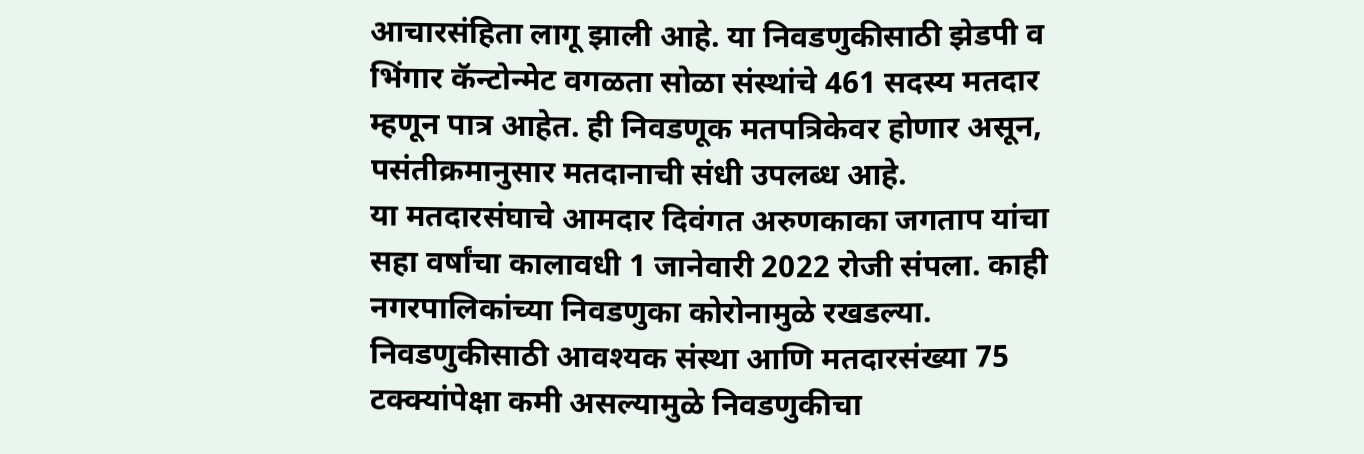आचारसंहिता लागू झाली आहे. या निवडणुकीसाठी झेडपी व भिंगार कॅन्टोन्मेट वगळता सोळा संस्थांचे 461 सदस्य मतदार म्हणून पात्र आहेत. ही निवडणूक मतपत्रिकेवर होणार असून, पसंतीक्रमानुसार मतदानाची संधी उपलब्ध आहे.
या मतदारसंघाचे आमदार दिवंगत अरुणकाका जगताप यांचा सहा वर्षांचा कालावधी 1 जानेवारी 2022 रोजी संपला. काही नगरपालिकांच्या निवडणुका कोरोनामुळे रखडल्या. निवडणुकीसाठी आवश्यक संस्था आणि मतदारसंख्या 75 टक्क्यांपेक्षा कमी असल्यामुळे निवडणुकीचा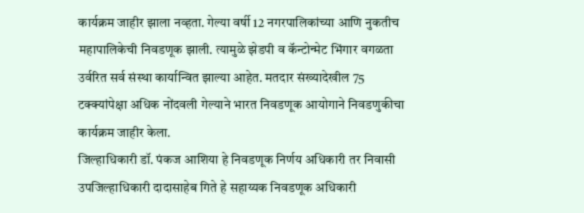कार्यक्रम जाहीर झाला नव्हता. गेल्या वर्षी 12 नगरपालिकांच्या आणि नुकतीच महापालिकेची निवडणूक झाली. त्यामुळे झेडपी व कॅन्टोन्मेट भिंगार वगळता उर्वरित सर्व संस्था कार्यान्वित झाल्या आहेत. मतदार संख्यादेखील 75 टक्क्यांपेक्षा अधिक नोंदवली गेल्याने भारत निवडणूक आयोगाने निवडणुकीचा कार्यक्रम जाहीर केला.
जिल्हाधिकारी डॉ. पंकज आशिया हे निवडणूक निर्णय अधिकारी तर निवासी उपजिल्हाधिकारी दादासाहेब गिते हे सहाय्यक निवडणूक अधिकारी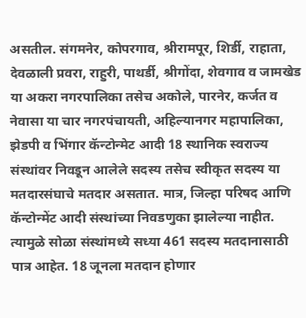असतील. संगमनेर, कोपरगाव, श्रीरामपूर, शिर्डी, राहाता, देवळाली प्रवरा, राहुरी, पाथर्डी, श्रीगोंदा, शेवगाव व जामखेड या अकरा नगरपालिका तसेच अकोले, पारनेर, कर्जत व नेवासा या चार नगरपंचायती, अहिल्यानगर महापालिका, झेडपी व भिंगार कॅन्टोन्मेट आदी 18 स्थानिक स्वराज्य संस्थांवर निवडून आलेले सदस्य तसेच स्वीकृत सदस्य या मतदारसंघाचे मतदार असतात. मात्र, जिल्हा परिषद आणि कॅन्टोन्मेंट आदी संस्थांच्या निवडणुका झालेल्या नाहीत. त्यामुळे सोळा संस्थांमध्ये सध्या 461 सदस्य मतदानासाठी पात्र आहेत. 18 जूनला मतदान होणार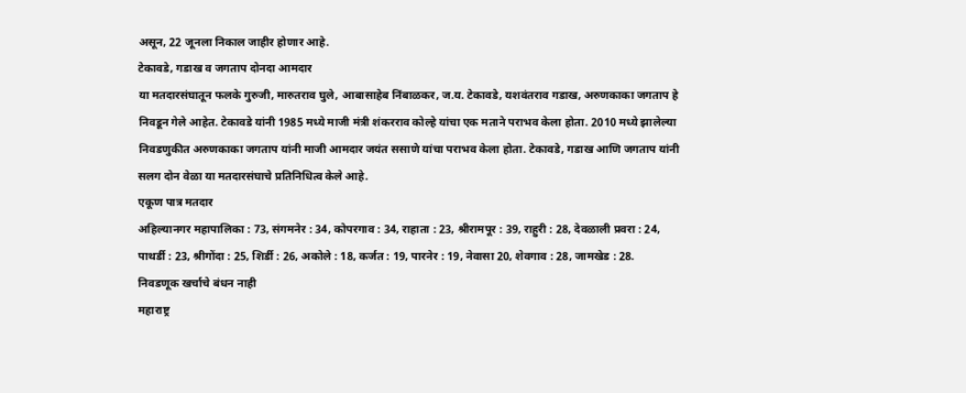असून, 22 जूनला निकाल जाहीर होणार आहे.
टेकावडे, गडाख व जगताप दोनदा आमदार
या मतदारसंघातून फलके गुरुजी, मारुतराव घुले, आबासाहेब निंबाळकर, ज.य. टेकावडे, यशवंतराव गडाख, अरुणकाका जगताप हे निवडून गेले आहेत. टेकावडे यांनी 1985 मध्ये माजी मंत्री शंकरराव कोल्हे यांचा एक मताने पराभव केला होता. 2010 मध्ये झालेल्या निवडणुकीत अरुणकाका जगताप यांनी माजी आमदार जयंत ससाणे यांचा पराभव केला होता. टेकावडे, गडाख आणि जगताप यांनी सलग दोन वेळा या मतदारसंघाचे प्रतिनिधित्व केले आहे.
एकूण पात्र मतदार
अहिल्यानगर महापालिका : 73, संगमनेर : 34, कोपरगाव : 34, राहाता : 23, श्रीरामपूर : 39, राहुरी : 28, देवळाली प्रवरा : 24, पाथर्डी : 23, श्रीगोंदा : 25, शिर्डी : 26, अकोले : 18, कर्जत : 19, पारनेर : 19, नेवासा 20, शेवगाव : 28, जामखेड : 28.
निवडणूक खर्चाचे बंधन नाही
महाराष्ट्र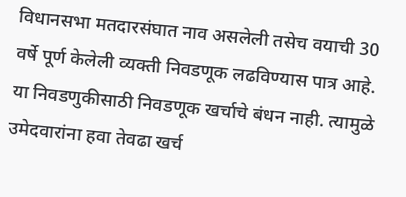विधानसभा मतदारसंघात नाव असलेली तसेच वयाची 30 वर्षे पूर्ण केलेली व्यक्ती निवडणूक लढविण्यास पात्र आहे. या निवडणुकीसाठी निवडणूक खर्चाचे बंधन नाही. त्यामुळे उमेदवारांना हवा तेवढा खर्च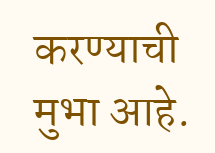करण्याची मुभा आहे.